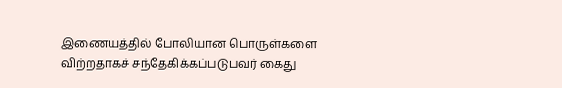இணையத்தில் போலியான பொருள்களை விற்றதாகச் சந்தேகிக்கப்படுபவர் கைது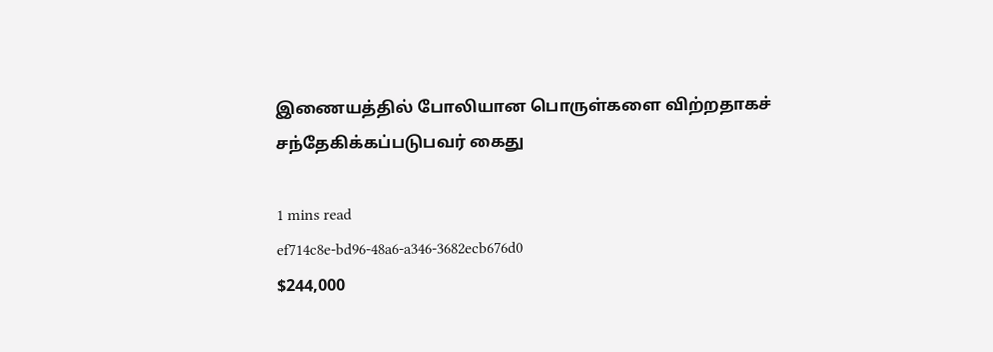இணையத்தில் போலியான பொருள்களை விற்றதாகச் சந்தேகிக்கப்படுபவர் கைது

1 mins read
ef714c8e-bd96-48a6-a346-3682ecb676d0
$244,000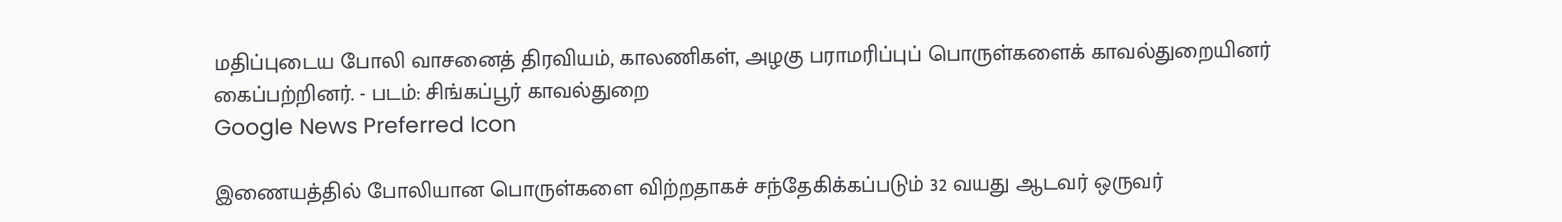மதிப்புடைய போலி வாசனைத் திரவியம், காலணிகள், அழகு பராமரிப்புப் பொருள்களைக் காவல்துறையினர் கைப்பற்றினர். - படம்: சிங்கப்பூர் காவல்துறை
Google News Preferred Icon

இணையத்தில் போலியான பொருள்களை விற்றதாகச் சந்தேகிக்கப்படும் 32 வயது ஆடவர் ஒருவர்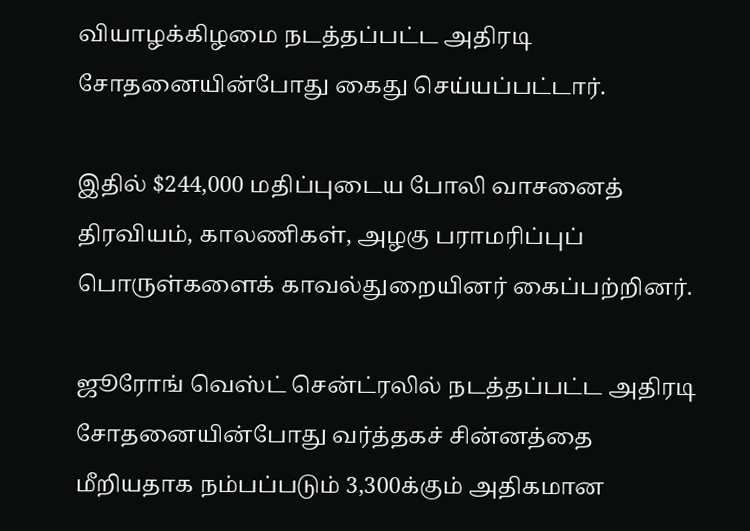வியாழக்கிழமை நடத்தப்பட்ட அதிரடி சோதனையின்போது கைது செய்யப்பட்டார்.

இதில் $244,000 மதிப்புடைய போலி வாசனைத் திரவியம், காலணிகள், அழகு பராமரிப்புப் பொருள்களைக் காவல்துறையினர் கைப்பற்றினர்.

ஜூரோங் வெஸ்ட் சென்ட்ரலில் நடத்தப்பட்ட அதிரடி சோதனையின்போது வர்த்தகச் சின்னத்தை மீறியதாக நம்பப்படும் 3,300க்கும் அதிகமான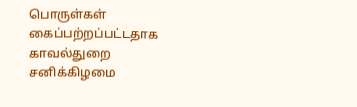பொருள்கள் கைப்பற்றப்பட்டதாக காவல்துறை சனிக்கிழமை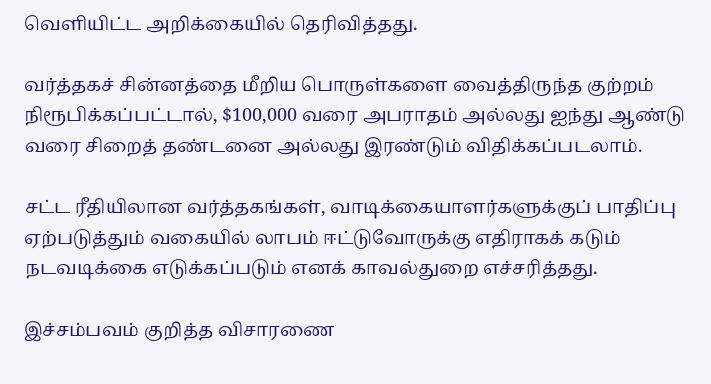வெளியிட்ட அறிக்கையில் தெரிவித்தது.

வர்த்தகச் சின்னத்தை மீறிய பொருள்களை வைத்திருந்த குற்றம் நிரூபிக்கப்பட்டால், $100,000 வரை அபராதம் அல்லது ஐந்து ஆண்டு வரை சிறைத் தண்டனை அல்லது இரண்டும் விதிக்கப்படலாம்.

சட்ட ரீதியிலான வர்த்தகங்கள், வாடிக்கையாளர்களுக்குப் பாதிப்பு ஏற்படுத்தும் வகையில் லாபம் ஈட்டுவோருக்கு எதிராகக் கடும் நடவடிக்கை எடுக்கப்படும் எனக் காவல்துறை எச்சரித்தது.

இச்சம்பவம் குறித்த விசாரணை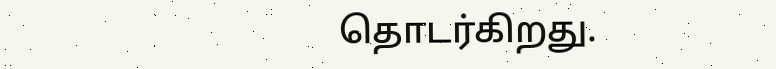தொடர்கிறது.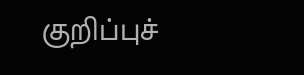குறிப்புச்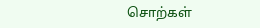சொற்கள்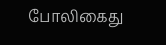போலிகைது